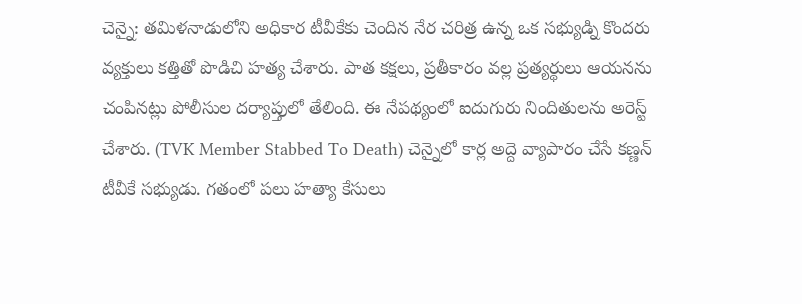చెన్నై: తమిళనాడులోని అధికార టీవీకేకు చెందిన నేర చరిత్ర ఉన్న ఒక సభ్యుడ్ని కొందరు వ్యక్తులు కత్తితో పొడిచి హత్య చేశారు. పాత కక్షలు, ప్రతీకారం వల్ల ప్రత్యర్థులు ఆయనను చంపినట్లు పోలీసుల దర్యాప్తులో తేలింది. ఈ నేపథ్యంలో ఐదుగురు నిందితులను అరెస్ట్ చేశారు. (TVK Member Stabbed To Death) చెన్నైలో కార్ల అద్దె వ్యాపారం చేసే కణ్ణన్ టీవీకే సభ్యుడు. గతంలో పలు హత్యా కేసులు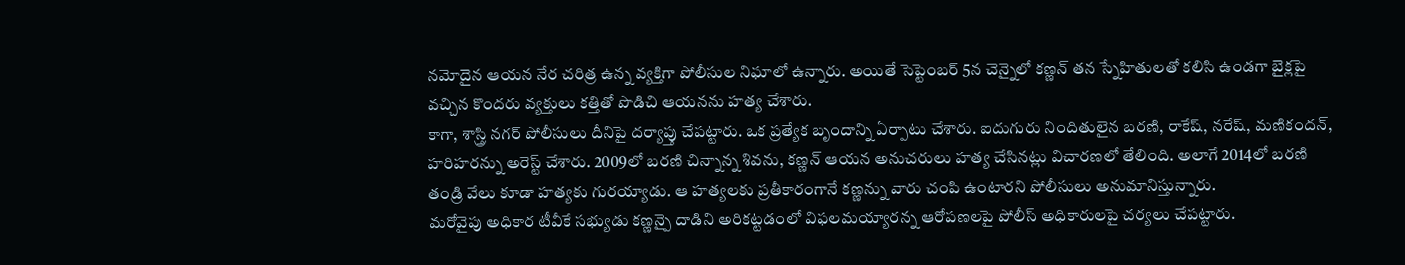నమోదైన ఆయన నేర చరిత్ర ఉన్న వ్యక్తిగా పోలీసుల నిఘాలో ఉన్నారు. అయితే సెప్టెంబర్ 5న చెన్నైలో కణ్ణన్ తన స్నేహితులతో కలిసి ఉండగా బైక్లపై వచ్చిన కొందరు వ్యక్తులు కత్తితో పొడిచి ఆయనను హత్య చేశారు.
కాగా, శాస్త్రి నగర్ పోలీసులు దీనిపై దర్యాప్తు చేపట్టారు. ఒక ప్రత్యేక బృందాన్ని ఏర్పాటు చేశారు. ఐదుగురు నిందితులైన బరణి, రాకేష్, నరేష్, మణికందన్, హరిహరన్ను అరెస్ట్ చేశారు. 2009లో బరణి చిన్నాన్న శివను, కణ్ణన్ ఆయన అనుచరులు హత్య చేసినట్లు విచారణలో తేలింది. అలాగే 2014లో బరణి తండ్రి వేలు కూడా హత్యకు గురయ్యాడు. ఆ హత్యలకు ప్రతీకారంగానే కణ్ణన్ను వారు చంపి ఉంటారని పోలీసులు అనుమానిస్తున్నారు.
మరోవైపు అధికార టీవీకే సభ్యుడు కణ్ణన్పై దాడిని అరికట్టడంలో విఫలమయ్యారన్న ఆరోపణలపై పోలీస్ అధికారులపై చర్యలు చేపట్టారు.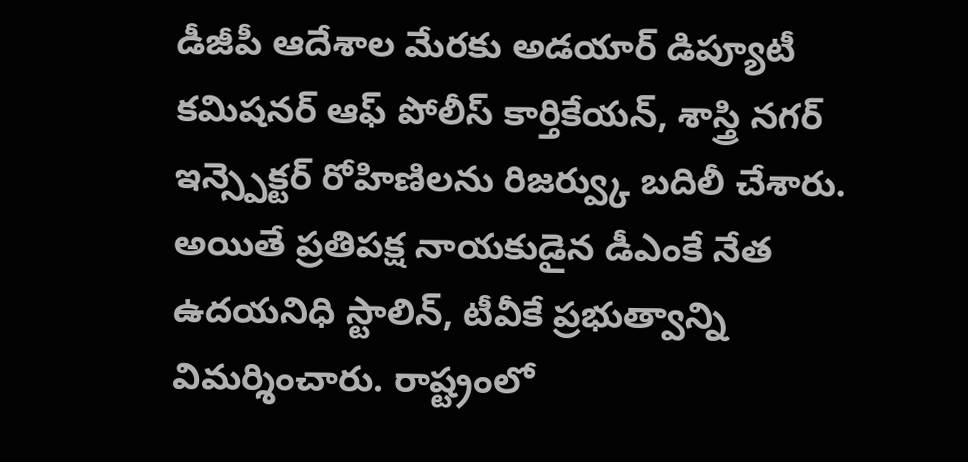డీజీపీ ఆదేశాల మేరకు అడయార్ డిప్యూటీ కమిషనర్ ఆఫ్ పోలీస్ కార్తికేయన్, శాస్త్రి నగర్ ఇన్స్పెక్టర్ రోహిణిలను రిజర్వ్కు బదిలీ చేశారు.
అయితే ప్రతిపక్ష నాయకుడైన డీఎంకే నేత ఉదయనిధి స్టాలిన్, టీవీకే ప్రభుత్వాన్ని విమర్శించారు. రాష్ట్రంలో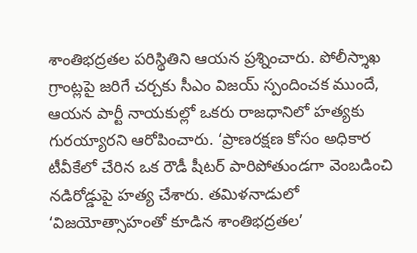శాంతిభద్రతల పరిస్థితిని ఆయన ప్రశ్నించారు. పోలీస్శాఖ గ్రాంట్లపై జరిగే చర్చకు సీఎం విజయ్ స్పందించక ముందే, ఆయన పార్టీ నాయకుల్లో ఒకరు రాజధానిలో హత్యకు గురయ్యారని ఆరోపించారు. ‘ప్రాణరక్షణ కోసం అధికార టీవీకేలో చేరిన ఒక రౌడీ షీటర్ పారిపోతుండగా వెంబడించి నడిరోడ్డుపై హత్య చేశారు. తమిళనాడులో ‘విజయోత్సాహంతో కూడిన శాంతిభద్రతల’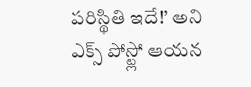పరిస్థితి ఇదే!’ అని ఎక్స్ పోస్ట్లో ఆయన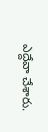ఎద్దేవా చేశారు.